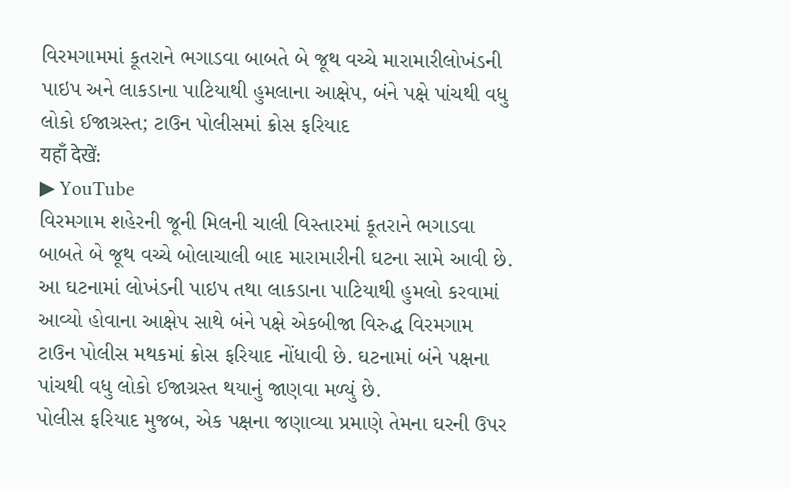વિરમગામમાં કૂતરાને ભગાડવા બાબતે બે જૂથ વચ્ચે મારામારીલોખંડની પાઇપ અને લાકડાના પાટિયાથી હુમલાના આક્ષેપ, બંને પક્ષે પાંચથી વધુ લોકો ઈજાગ્રસ્ત; ટાઉન પોલીસમાં ક્રોસ ફરિયાદ
यहाँ देखें:
▶ YouTube
વિરમગામ શહેરની જૂની મિલની ચાલી વિસ્તારમાં કૂતરાને ભગાડવા બાબતે બે જૂથ વચ્ચે બોલાચાલી બાદ મારામારીની ઘટના સામે આવી છે. આ ઘટનામાં લોખંડની પાઇપ તથા લાકડાના પાટિયાથી હુમલો કરવામાં આવ્યો હોવાના આક્ષેપ સાથે બંને પક્ષે એકબીજા વિરુદ્ધ વિરમગામ ટાઉન પોલીસ મથકમાં ક્રોસ ફરિયાદ નોંધાવી છે. ઘટનામાં બંને પક્ષના પાંચથી વધુ લોકો ઈજાગ્રસ્ત થયાનું જાણવા મળ્યું છે.
પોલીસ ફરિયાદ મુજબ, એક પક્ષના જણાવ્યા પ્રમાણે તેમના ઘરની ઉપર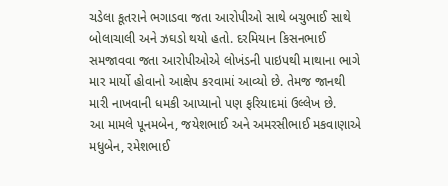ચડેલા કૂતરાને ભગાડવા જતા આરોપીઓ સાથે બચુભાઈ સાથે બોલાચાલી અને ઝઘડો થયો હતો. દરમિયાન કિસનભાઈ સમજાવવા જતા આરોપીઓએ લોખંડની પાઇપથી માથાના ભાગે માર માર્યો હોવાનો આક્ષેપ કરવામાં આવ્યો છે. તેમજ જાનથી મારી નાખવાની ધમકી આપ્યાનો પણ ફરિયાદમાં ઉલ્લેખ છે.
આ મામલે પૂનમબેન, જયેશભાઈ અને અમરસીભાઈ મકવાણાએ મધુબેન, રમેશભાઈ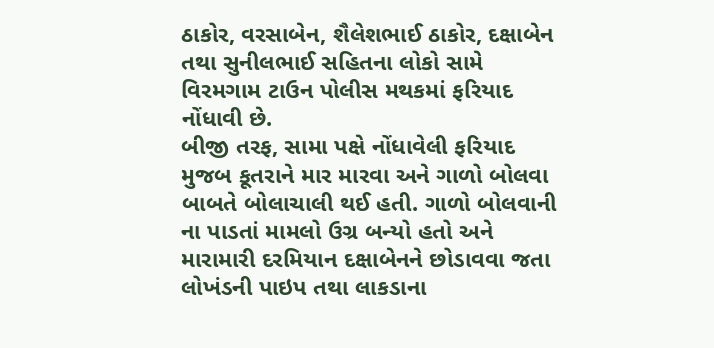ઠાકોર, વરસાબેન, શૈલેશભાઈ ઠાકોર, દક્ષાબેન તથા સુનીલભાઈ સહિતના લોકો સામે વિરમગામ ટાઉન પોલીસ મથકમાં ફરિયાદ નોંધાવી છે.
બીજી તરફ, સામા પક્ષે નોંધાવેલી ફરિયાદ મુજબ કૂતરાને માર મારવા અને ગાળો બોલવા બાબતે બોલાચાલી થઈ હતી. ગાળો બોલવાની ના પાડતાં મામલો ઉગ્ર બન્યો હતો અને મારામારી દરમિયાન દક્ષાબેનને છોડાવવા જતા લોખંડની પાઇપ તથા લાકડાના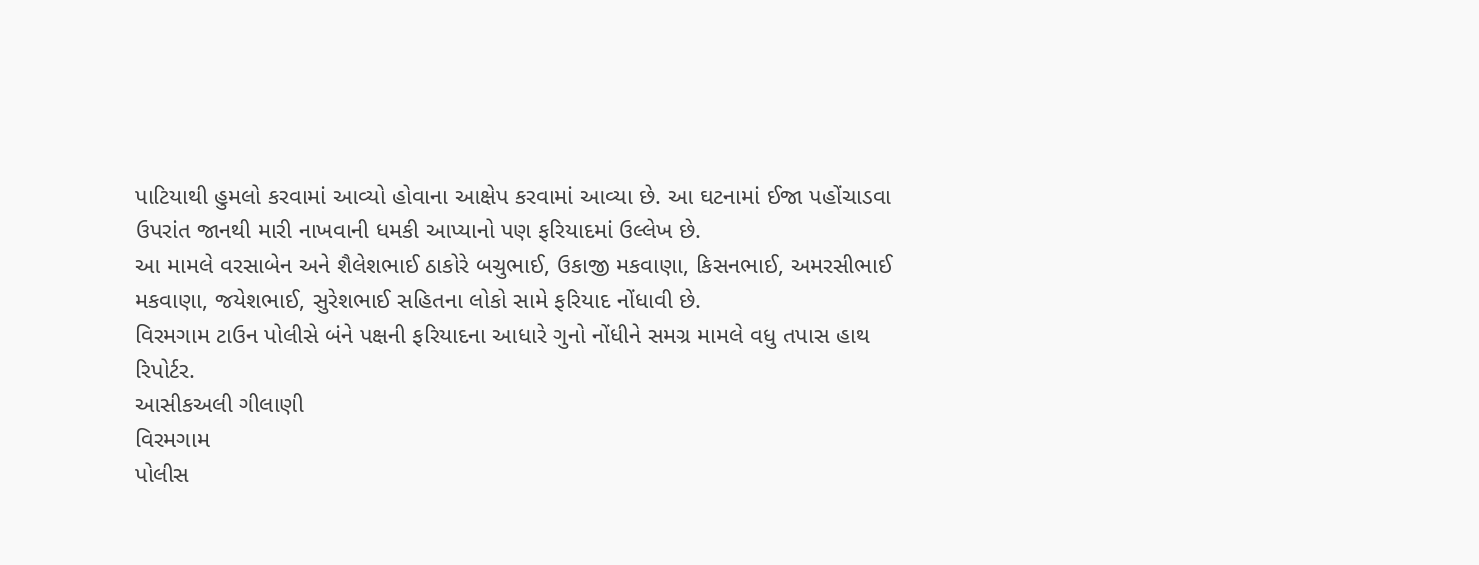પાટિયાથી હુમલો કરવામાં આવ્યો હોવાના આક્ષેપ કરવામાં આવ્યા છે. આ ઘટનામાં ઈજા પહોંચાડવા ઉપરાંત જાનથી મારી નાખવાની ધમકી આપ્યાનો પણ ફરિયાદમાં ઉલ્લેખ છે.
આ મામલે વરસાબેન અને શૈલેશભાઈ ઠાકોરે બચુભાઈ, ઉકાજી મકવાણા, કિસનભાઈ, અમરસીભાઈ મકવાણા, જયેશભાઈ, સુરેશભાઈ સહિતના લોકો સામે ફરિયાદ નોંધાવી છે.
વિરમગામ ટાઉન પોલીસે બંને પક્ષની ફરિયાદના આધારે ગુનો નોંધીને સમગ્ર મામલે વધુ તપાસ હાથ
રિપોર્ટર.
આસીકઅલી ગીલાણી
વિરમગામ
પોલીસ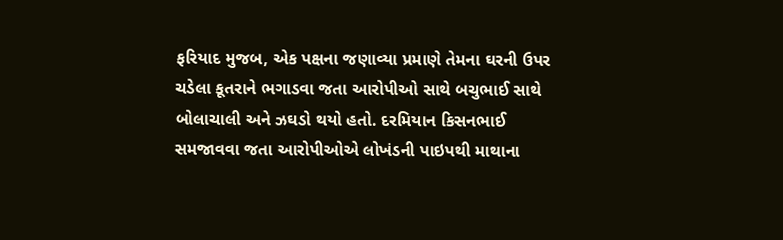ફરિયાદ મુજબ, એક પક્ષના જણાવ્યા પ્રમાણે તેમના ઘરની ઉપર ચડેલા કૂતરાને ભગાડવા જતા આરોપીઓ સાથે બચુભાઈ સાથે બોલાચાલી અને ઝઘડો થયો હતો. દરમિયાન કિસનભાઈ સમજાવવા જતા આરોપીઓએ લોખંડની પાઇપથી માથાના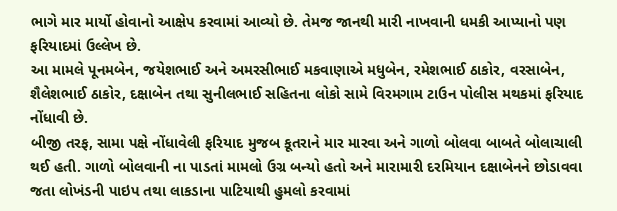ભાગે માર માર્યો હોવાનો આક્ષેપ કરવામાં આવ્યો છે. તેમજ જાનથી મારી નાખવાની ધમકી આપ્યાનો પણ ફરિયાદમાં ઉલ્લેખ છે.
આ મામલે પૂનમબેન, જયેશભાઈ અને અમરસીભાઈ મકવાણાએ મધુબેન, રમેશભાઈ ઠાકોર, વરસાબેન, શૈલેશભાઈ ઠાકોર, દક્ષાબેન તથા સુનીલભાઈ સહિતના લોકો સામે વિરમગામ ટાઉન પોલીસ મથકમાં ફરિયાદ નોંધાવી છે.
બીજી તરફ, સામા પક્ષે નોંધાવેલી ફરિયાદ મુજબ કૂતરાને માર મારવા અને ગાળો બોલવા બાબતે બોલાચાલી થઈ હતી. ગાળો બોલવાની ના પાડતાં મામલો ઉગ્ર બન્યો હતો અને મારામારી દરમિયાન દક્ષાબેનને છોડાવવા જતા લોખંડની પાઇપ તથા લાકડાના પાટિયાથી હુમલો કરવામાં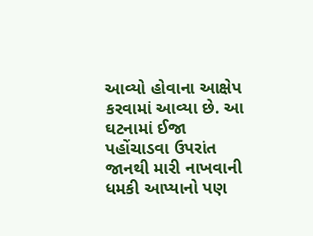આવ્યો હોવાના આક્ષેપ કરવામાં આવ્યા છે. આ ઘટનામાં ઈજા પહોંચાડવા ઉપરાંત જાનથી મારી નાખવાની ધમકી આપ્યાનો પણ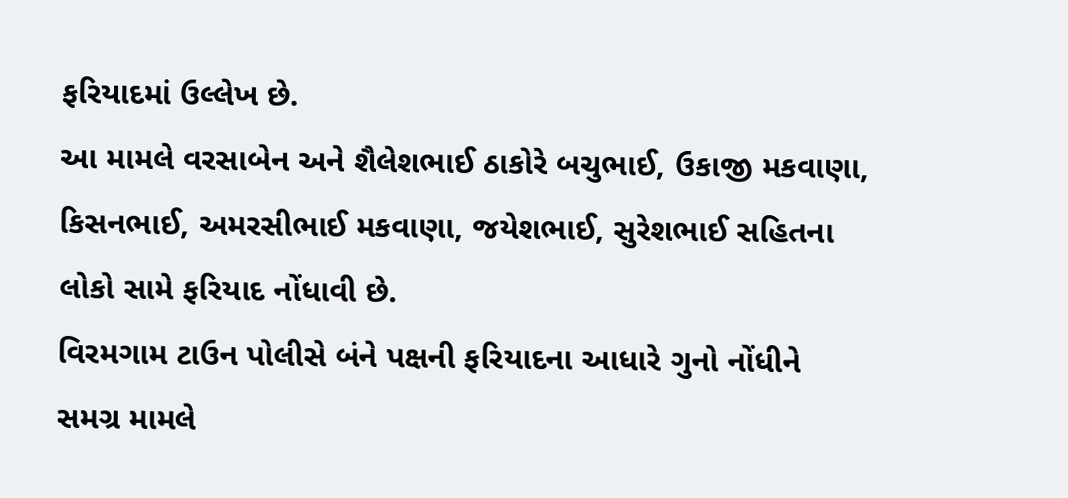ફરિયાદમાં ઉલ્લેખ છે.
આ મામલે વરસાબેન અને શૈલેશભાઈ ઠાકોરે બચુભાઈ, ઉકાજી મકવાણા, કિસનભાઈ, અમરસીભાઈ મકવાણા, જયેશભાઈ, સુરેશભાઈ સહિતના લોકો સામે ફરિયાદ નોંધાવી છે.
વિરમગામ ટાઉન પોલીસે બંને પક્ષની ફરિયાદના આધારે ગુનો નોંધીને સમગ્ર મામલે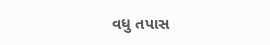વધુ તપાસ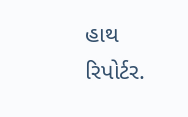હાથ
રિપોર્ટર.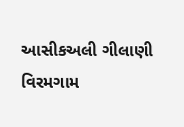આસીકઅલી ગીલાણી
વિરમગામ